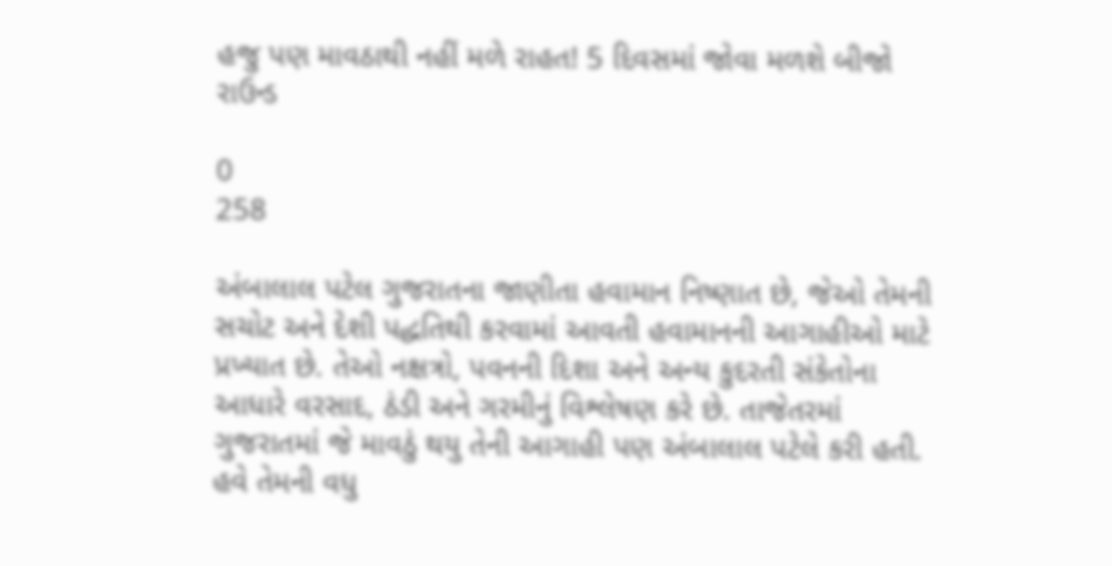હજુ પણ માવઠાથી નહીં મળે રાહત! 5 દિવસમાં જોવા મળશે બીજો રાઉન્ડ

0
258

અંબાલાલ પટેલ ગુજરાતના જાણીતા હવામાન નિષ્ણાત છે, જેઓ તેમની સચોટ અને દેશી પદ્ધતિથી કરવામાં આવતી હવામાનની આગાહીઓ માટે પ્રખ્યાત છે. તેઓ નક્ષત્રો, પવનની દિશા અને અન્ય કુદરતી સંકેતોના આધારે વરસાદ, ઠંડી અને ગરમીનું વિશ્લેષણ કરે છે. તાજેતરમાં ગુજરાતમાં જે માવઠું થયુ તેની આગાહી પણ અંબાલાલ પટેલે કરી હતી. હવે તેમની વધુ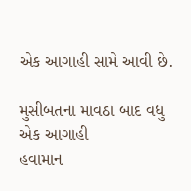એક આગાહી સામે આવી છે.

મુસીબતના માવઠા બાદ વધુ એક આગાહી
હવામાન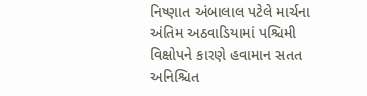નિષ્ણાત અંબાલાલ પટેલે માર્ચના અંતિમ અઠવાડિયામાં પશ્ચિમી વિક્ષોપને કારણે હવામાન સતત અનિશ્ચિત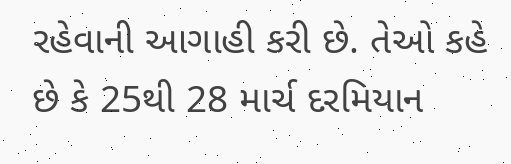રહેવાની આગાહી કરી છે. તેઓ કહે છે કે 25થી 28 માર્ચ દરમિયાન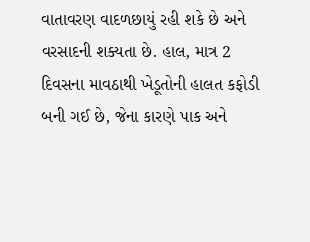વાતાવરણ વાદળછાયું રહી શકે છે અને વરસાદની શક્યતા છે. હાલ, માત્ર 2 દિવસના માવઠાથી ખેડૂતોની હાલત કફોડી બની ગઈ છે, જેના કારણે પાક અને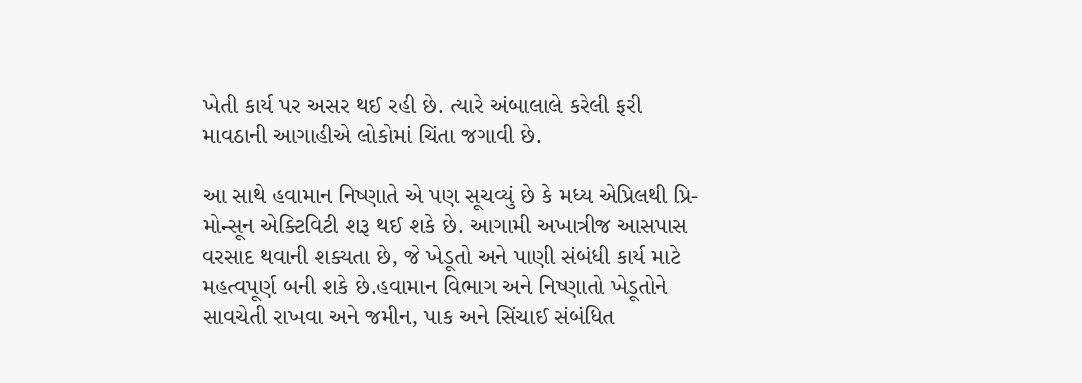ખેતી કાર્ય પર અસર થઈ રહી છે. ત્યારે અંબાલાલે કરેલી ફરી માવઠાની આગાહીએ લોકોમાં ચિંતા જગાવી છે.

આ સાથે હવામાન નિષ્ણાતે એ પણ સૂચવ્યું છે કે મધ્ય એપ્રિલથી પ્રિ-મોન્સૂન એક્ટિવિટી શરૂ થઈ શકે છે. આગામી અખાત્રીજ આસપાસ વરસાદ થવાની શક્યતા છે, જે ખેડૂતો અને પાણી સંબંધી કાર્ય માટે મહત્વપૂર્ણ બની શકે છે.હવામાન વિભાગ અને નિષ્ણાતો ખેડૂતોને સાવચેતી રાખવા અને જમીન, પાક અને સિંચાઈ સંબંધિત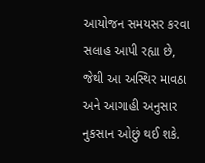આયોજન સમયસર કરવા સલાહ આપી રહ્યા છે, જેથી આ અસ્થિર માવઠા અને આગાહી અનુસાર નુકસાન ઓછું થઈ શકે.